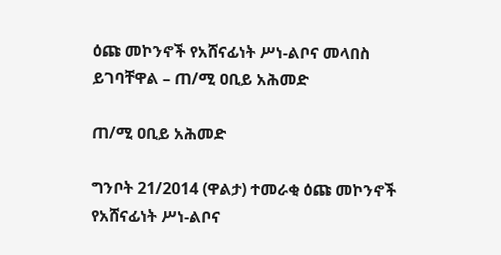ዕጩ መኮንኖች የአሸናፊነት ሥነ-ልቦና መላበስ ይገባቸዋል – ጠ/ሚ ዐቢይ አሕመድ

ጠ/ሚ ዐቢይ አሕመድ

ግንቦት 21/2014 (ዋልታ) ተመራቂ ዕጩ መኮንኖች የአሸናፊነት ሥነ-ልቦና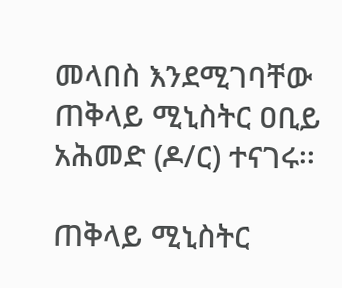መላበስ እንደሚገባቸው ጠቅላይ ሚኒስትር ዐቢይ አሕመድ (ዶ/ር) ተናገሩ፡፡

ጠቅላይ ሚኒስትር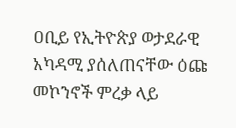ዐቢይ የኢትዮጵያ ወታደራዊ አካዳሚ ያሰለጠናቸው ዕጩ መኮንኖች ምረቃ ላይ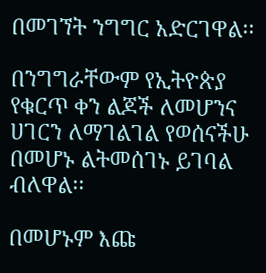በመገኘት ንግግር አድርገዋል፡፡

በንግግራቸውም የኢትዮጵያ የቁርጥ ቀን ልጆች ለመሆንና ሀገርን ለማገልገል የወሰናችሁ በመሆኑ ልትመሰገኑ ይገባል ብለዋል፡፡

በመሆኑም እጩ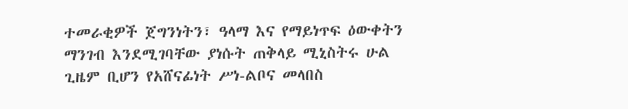ተመራቂዎች ጀግንነትን፣ ዓላማ እና የማይነጥፍ ዕውቀትን ማንገብ እንደሚገባቸው ያነሱት ጠቅላይ ሚኒስትሩ ሁል ጊዜም ቢሆን የአሸናፊነት ሥነ-ልቦና መላበስ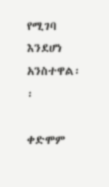የሚገባ እንደሆነ አንስተዋል፡፡

ቀድሞም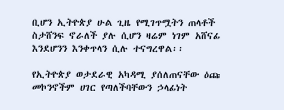ቢሆን ኢትዮጵያ ሁል ጊዜ የሚገጥሟትን ጠላቶች ስታሸንፍ ኖራለች ያሉ ሲሆን ዛሬም ነገም አሸናፊ እንደሆንን እንቀጥላን ሲሉ ተናግረዋል፡፡

የኢትዮጵያ ወታደራዊ አካዳሚ ያሰለጠናቸው ዕጩ መኮንኖችም ሀገር የጣለችባቸውን ኃላፊነት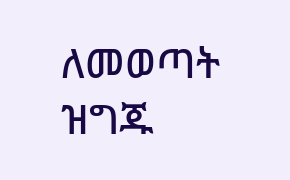ለመወጣት ዝግጁ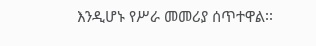እንዲሆኑ የሥራ መመሪያ ሰጥተዋል፡፡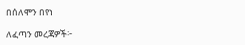በሰለሞን በየነ

ለፈጣን መረጃዎች፦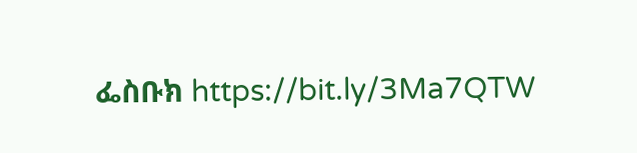ፌስቡክ https://bit.ly/3Ma7QTW